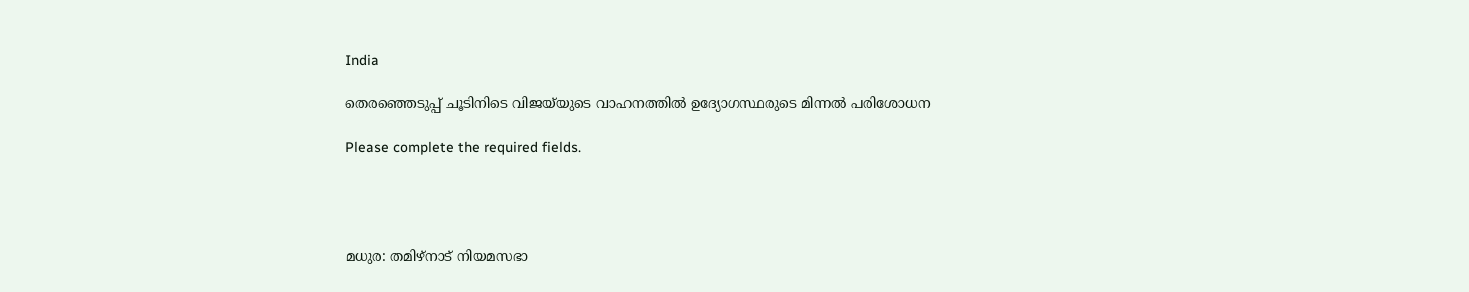India

തെരഞ്ഞെടുപ്പ് ചൂടിനിടെ വിജയ്‌യുടെ വാഹനത്തിൽ ഉദ്യോഗസ്ഥരുടെ മിന്നൽ പരിശോധന

Please complete the required fields.




മധുര: തമിഴ്‌നാട് നിയമസഭാ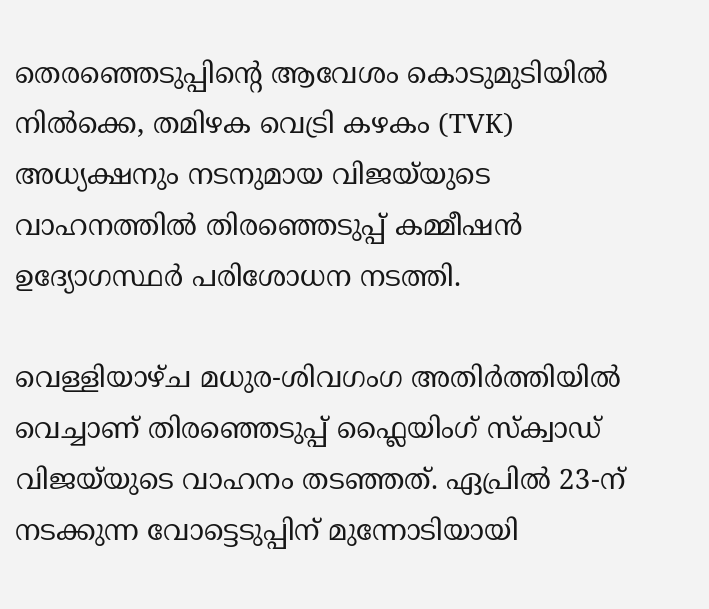തെരഞ്ഞെടുപ്പിന്റെ ആവേശം കൊടുമുടിയിൽ നിൽക്കെ, തമിഴക വെട്രി കഴകം (TVK) അധ്യക്ഷനും നടനുമായ വിജയ്‌യുടെ വാഹനത്തിൽ തിരഞ്ഞെടുപ്പ് കമ്മീഷൻ ഉദ്യോഗസ്ഥർ പരിശോധന നടത്തി.

വെള്ളിയാഴ്ച മധുര-ശിവഗംഗ അതിർത്തിയിൽ വെച്ചാണ് തിരഞ്ഞെടുപ്പ് ഫ്ലൈയിംഗ് സ്ക്വാഡ് വിജയ്‌യുടെ വാഹനം തടഞ്ഞത്. ഏപ്രിൽ 23-ന് നടക്കുന്ന വോട്ടെടുപ്പിന് മുന്നോടിയായി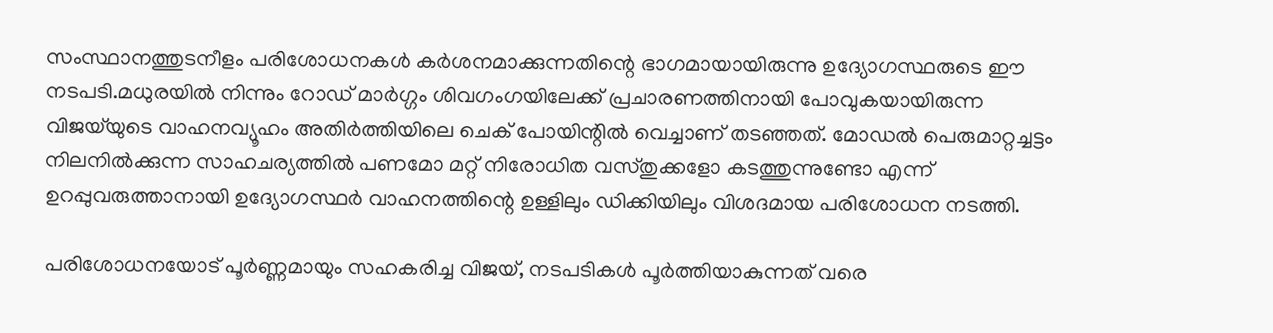സംസ്ഥാനത്തുടനീളം പരിശോധനകൾ കർശനമാക്കുന്നതിന്റെ ഭാഗമായായിരുന്നു ഉദ്യോഗസ്ഥരുടെ ഈ നടപടി.മധുരയിൽ നിന്നും റോഡ് മാർഗ്ഗം ശിവഗംഗയിലേക്ക് പ്രചാരണത്തിനായി പോവുകയായിരുന്ന വിജയ്‌യുടെ വാഹനവ്യൂഹം അതിർത്തിയിലെ ചെക് പോയിന്റിൽ വെച്ചാണ് തടഞ്ഞത്. മോഡൽ പെരുമാറ്റച്ചട്ടം നിലനിൽക്കുന്ന സാഹചര്യത്തിൽ പണമോ മറ്റ് നിരോധിത വസ്തുക്കളോ കടത്തുന്നുണ്ടോ എന്ന് ഉറപ്പുവരുത്താനായി ഉദ്യോഗസ്ഥർ വാഹനത്തിന്റെ ഉള്ളിലും ഡിക്കിയിലും വിശദമായ പരിശോധന നടത്തി.

പരിശോധനയോട് പൂർണ്ണമായും സഹകരിച്ച വിജയ്, നടപടികൾ പൂർത്തിയാകുന്നത് വരെ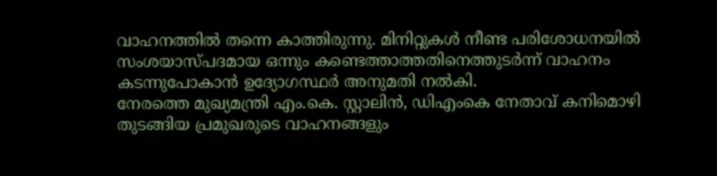വാഹനത്തിൽ തന്നെ കാത്തിരുന്നു. മിനിറ്റുകൾ നീണ്ട പരിശോധനയിൽ സംശയാസ്പദമായ ഒന്നും കണ്ടെത്താത്തതിനെത്തുടർന്ന് വാഹനം കടന്നുപോകാൻ ഉദ്യോഗസ്ഥർ അനുമതി നൽകി.
നേരത്തെ മുഖ്യമന്ത്രി എം.കെ. സ്റ്റാലിൻ, ഡിഎംകെ നേതാവ് കനിമൊഴി തുടങ്ങിയ പ്രമുഖരുടെ വാഹനങ്ങളും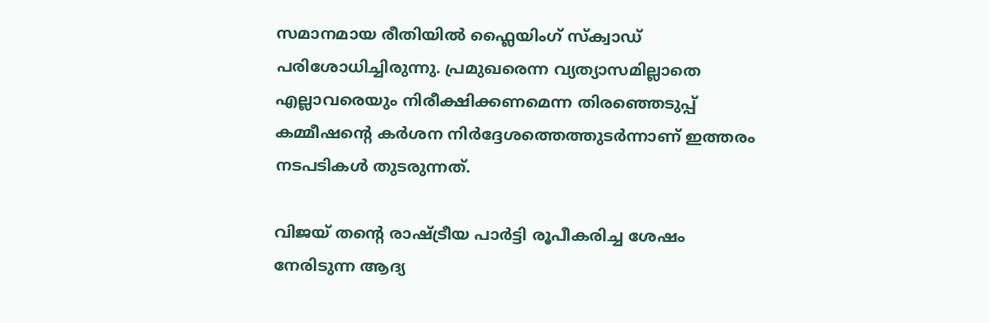സമാനമായ രീതിയിൽ ഫ്ലൈയിംഗ് സ്ക്വാഡ് പരിശോധിച്ചിരുന്നു. പ്രമുഖരെന്ന വ്യത്യാസമില്ലാതെ എല്ലാവരെയും നിരീക്ഷിക്കണമെന്ന തിരഞ്ഞെടുപ്പ് കമ്മീഷന്റെ കർശന നിർദ്ദേശത്തെത്തുടർന്നാണ് ഇത്തരം നടപടികൾ തുടരുന്നത്.

വിജയ് തന്റെ രാഷ്ട്രീയ പാർട്ടി രൂപീകരിച്ച ശേഷം നേരിടുന്ന ആദ്യ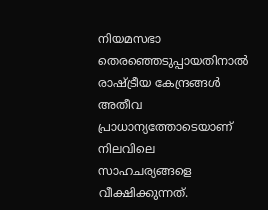നിയമസഭാ തെരഞ്ഞെടുപ്പായതിനാൽ രാഷ്ട്രീയ കേന്ദ്രങ്ങൾ അതീവ പ്രാധാന്യത്തോടെയാണ് നിലവിലെ സാഹചര്യങ്ങളെ വീക്ഷിക്കുന്നത്.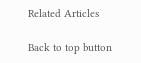Related Articles

Back to top button